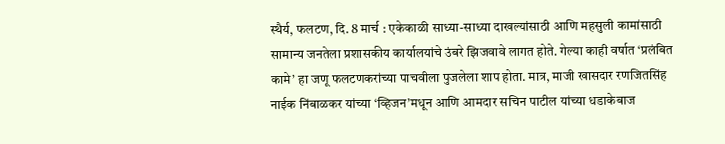स्थैर्य, फलटण, दि. 8 मार्च : एकेकाळी साध्या-साध्या दाखल्यांसाठी आणि महसुली कामांसाठी सामान्य जनतेला प्रशासकीय कार्यालयांचे उंबरे झिजवावे लागत होते. गेल्या काही वर्षात ‘प्रलंबित कामे’ हा जणू फलटणकरांच्या पाचवीला पुजलेला शाप होता. मात्र, माजी खासदार रणजितसिंह नाईक निंबाळकर यांच्या ‘व्हिजन’मधून आणि आमदार सचिन पाटील यांच्या धडाकेबाज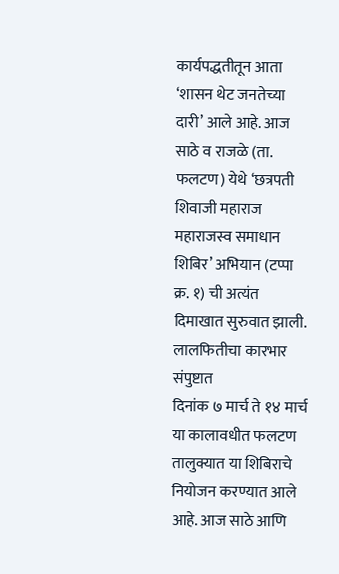कार्यपद्धतीतून आता ‘शासन थेट जनतेच्या दारी’ आले आहे. आज साठे व राजळे (ता. फलटण) येथे ‘छत्रपती शिवाजी महाराज महाराजस्व समाधान शिबिर’ अभियान (टप्पा क्र. १) ची अत्यंत दिमाखात सुरुवात झाली.
लालफितीचा कारभार संपुष्टात
दिनांक ७ मार्च ते १४ मार्च या कालावधीत फलटण तालुक्यात या शिबिराचे नियोजन करण्यात आले आहे. आज साठे आणि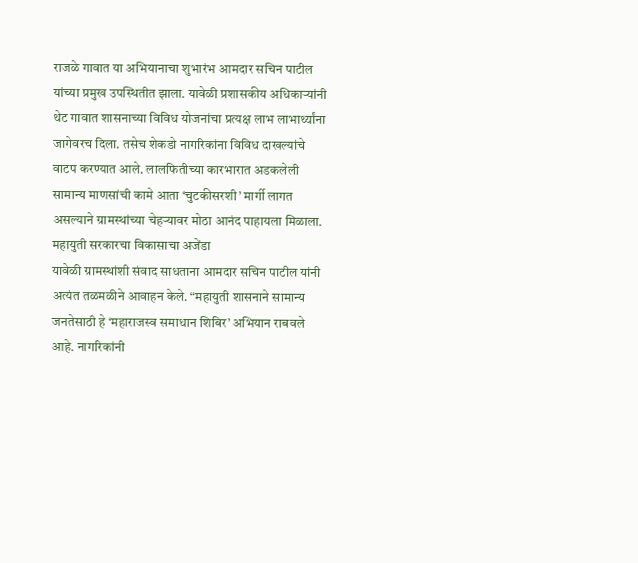राजळे गावात या अभियानाचा शुभारंभ आमदार सचिन पाटील यांच्या प्रमुख उपस्थितीत झाला. यावेळी प्रशासकीय अधिकाऱ्यांनी थेट गावात शासनाच्या विविध योजनांचा प्रत्यक्ष लाभ लाभार्थ्यांना जागेवरच दिला. तसेच शेकडो नागरिकांना विविध दाखल्यांचे वाटप करण्यात आले. लालफितीच्या कारभारात अडकलेली सामान्य माणसांची कामे आता ‘चुटकीसरशी’ मार्गी लागत असल्याने ग्रामस्थांच्या चेहऱ्यावर मोठा आनंद पाहायला मिळाला.
महायुती सरकारचा विकासाचा अजेंडा
यावेळी ग्रामस्थांशी संवाद साधताना आमदार सचिन पाटील यांनी अत्यंत तळमळीने आवाहन केले. “महायुती शासनाने सामान्य जनतेसाठी हे ‘महाराजस्व समाधान शिबिर’ अभियान राबवले आहे. नागरिकांनी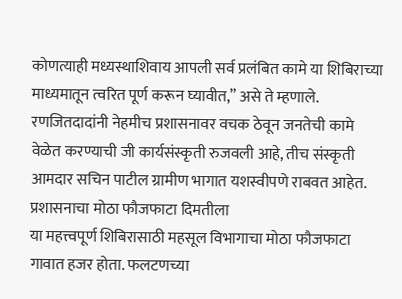कोणत्याही मध्यस्थाशिवाय आपली सर्व प्रलंबित कामे या शिबिराच्या माध्यमातून त्वरित पूर्ण करून घ्यावीत,” असे ते म्हणाले. रणजितदादांनी नेहमीच प्रशासनावर वचक ठेवून जनतेची कामे वेळेत करण्याची जी कार्यसंस्कृती रुजवली आहे, तीच संस्कृती आमदार सचिन पाटील ग्रामीण भागात यशस्वीपणे राबवत आहेत.
प्रशासनाचा मोठा फौजफाटा दिमतीला
या महत्त्वपूर्ण शिबिरासाठी महसूल विभागाचा मोठा फौजफाटा गावात हजर होता. फलटणच्या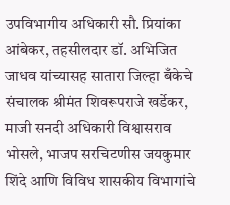उपविभागीय अधिकारी सौ. प्रियांका आंबेकर, तहसीलदार डॉ. अभिजित जाधव यांच्यासह सातारा जिल्हा बँकेचे संचालक श्रीमंत शिवरूपराजे खर्डेकर, माजी सनदी अधिकारी विश्वासराव भोसले, भाजप सरचिटणीस जयकुमार शिंदे आणि विविध शासकीय विभागांचे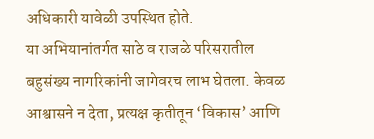अधिकारी यावेळी उपस्थित होते.
या अभियानांतर्गत साठे व राजळे परिसरातील बहुसंख्य नागरिकांनी जागेवरच लाभ घेतला. केवळ आश्वासने न देता, प्रत्यक्ष कृतीतून ‘विकास’ आणि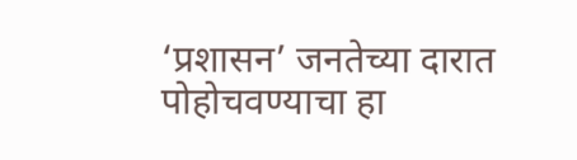‘प्रशासन’ जनतेच्या दारात पोहोचवण्याचा हा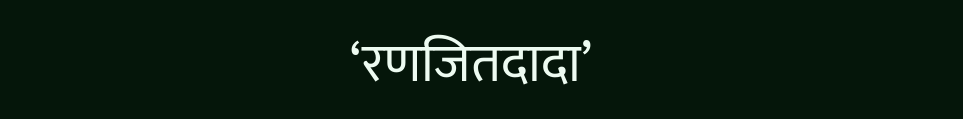‘रणजितदादा’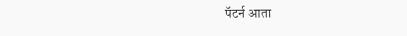पॅटर्न आता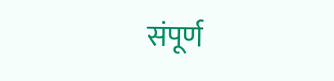संपूर्ण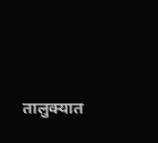तालुक्यात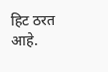हिट ठरत आहे.